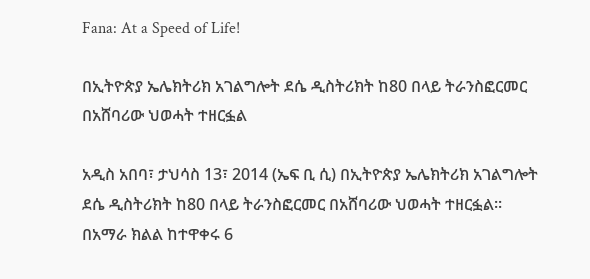Fana: At a Speed of Life!

በኢትዮጵያ ኤሌክትሪክ አገልግሎት ደሴ ዲስትሪክት ከ80 በላይ ትራንስፎርመር በአሸባሪው ህወሓት ተዘርፏል

አዲስ አበባ፣ ታህሳስ 13፣ 2014 (ኤፍ ቢ ሲ) በኢትዮጵያ ኤሌክትሪክ አገልግሎት ደሴ ዲስትሪክት ከ80 በላይ ትራንስፎርመር በአሸባሪው ህወሓት ተዘርፏል፡፡
በአማራ ክልል ከተዋቀሩ 6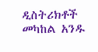ዲስትሪክቶች መካከል አንዱ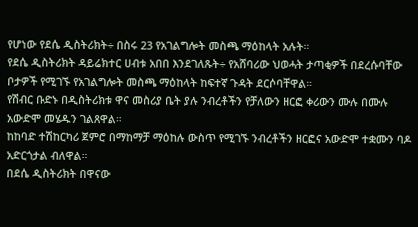የሆነው የደሴ ዲስትሪክት÷ በስሩ 23 የአገልግሎት መስጫ ማዕከላት አሉት።
የደሴ ዲስትሪክት ዳይሬክተር ሀብቱ አበበ እንደገለጹት÷ የአሸባሪው ህወሓት ታጣቂዎች በደረሱባቸው ቦታዎች የሚገኙ የአገልግሎት መስጫ ማዕከላት ከፍተኛ ጉዳት ደርሶባቸዋል።
የሽብር ቡድኑ በዲስትሪክቱ ዋና መስሪያ ቤት ያሉ ንብረቶችን የቻለውን ዘርፎ ቀሪውን ሙሉ በሙሉ አውድሞ መሄዱን ገልጸዋል።
ከከባድ ተሽከርካሪ ጀምሮ በማከማቻ ማዕከሉ ውስጥ የሚገኙ ንብረቶችን ዘርፎና አውድሞ ተቋሙን ባዶ አድርጎታል ብለዋል።
በደሴ ዲስትሪክት በዋናው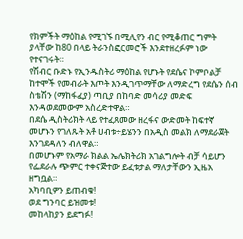የክምችት ማዕከል የሚገኙ በሚሊየን ብር የሚቆጠር ግምት ያላቸው ከ80 በላይ ትራንስፎርመሮች እንደተዘረፉም ነው የተናገሩት።
የሽብር ቡድኑ የኢንዱስትሪ ማዕከል የሆኑት የደሴና ኮምቦልቻ ከተሞች የመብራት እጦት እንዲገጥማቸው ለማድረግ የደሴን ሰብ ስቴሽን (ማከፋፈያ) ጣቢያ በከባድ መሳሪያ መድፍ እንዳወደመውም አስረድተዋል።
በደሴ ዲስትሪክት ላይ የተፈጸመው ዘረፋና ውድመት ከፍተኛ መሆኑን የገለጹት አቶ ሀብቱ÷ይሄንን በአዲስ መልክ ለማደራጀት እንገደዳለን ብለዋል።
በመሆኑም የአማራ ክልል ኤሌክትሪክ አገልግሎት ብቻ ሳይሆን የፌደራሉ ጭምር ተቀናጅተው ይፈቱታል ማለታቸውን ኢዜአ ዘግቧል።
አካባቢዎን ይጠብቁ!
ወደ ግንባር ይዝመቱ!
መከላከያን ይደግፉ!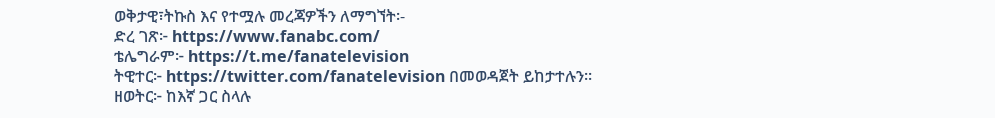ወቅታዊ፣ትኩስ እና የተሟሉ መረጃዎችን ለማግኘት፡-
ድረ ገጽ፦ https://www.fanabc.com/
ቴሌግራም፦ https://t.me/fanatelevision
ትዊተር፦ https://twitter.com/fanatelevision በመወዳጀት ይከታተሉን፡፡
ዘወትር፦ ከእኛ ጋር ስላሉ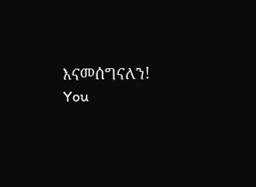እናመሰግናለን!
You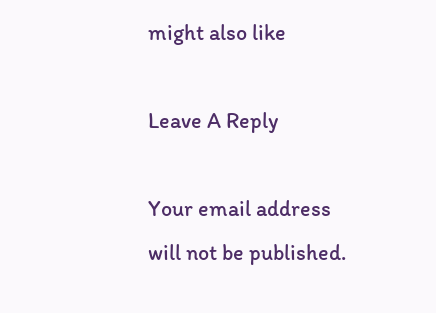might also like

Leave A Reply

Your email address will not be published.